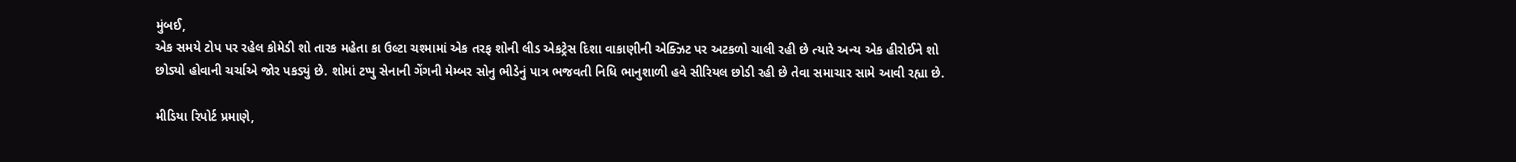મુંબઈ,
એક સમયે ટોપ પર રહેલ કોમેડી શો તારક મહેતા કા ઉલ્ટા ચશ્મામાં એક તરફ શોની લીડ એકટ્રેસ દિશા વાકાણીની એક્ઝિટ પર અટકળો ચાલી રહી છે ત્યારે અન્ય એક હીરોઈને શો છોડ્યો હોવાની ચર્ચાએ જોર પકડ્યું છે. શોમાં ટપ્પુ સેનાની ગેંગની મેમ્બર સોનુ ભીડેનું પાત્ર ભજવતી નિધિ ભાનુશાળી હવે સીરિયલ છોડી રહી છે તેવા સમાચાર સામે આવી રહ્યા છે.

મીડિયા રિપોર્ટ પ્રમાણે,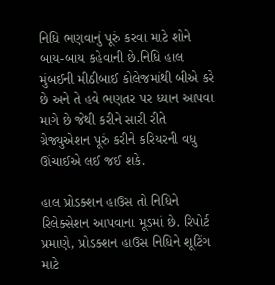નિધિ ભણવાનું પૂરું કરવા માટે શોને બાય-બાય કહેવાની છે.નિધિ હાલ મુંબઈની મીઠીબાઈ કોલેજમાંથી બીએ કરે છે અને તે હવે ભણતર પર ધ્યાન આપવા માગે છે જેથી કરીને સારી રીતે ગ્રેજ્યુએશન પૂરું કરીને કરિયરની વધુ ઊંચાઈએ લઈ જઈ શકે.

હાલ પ્રોડક્શન હાઉસ તો નિધિને રિલેક્સેશન આપવાના મૂડમાં છે. રિપોર્ટ પ્રમાણે, પ્રોડક્શન હાઉસ નિધિને શૂટિંગ માટે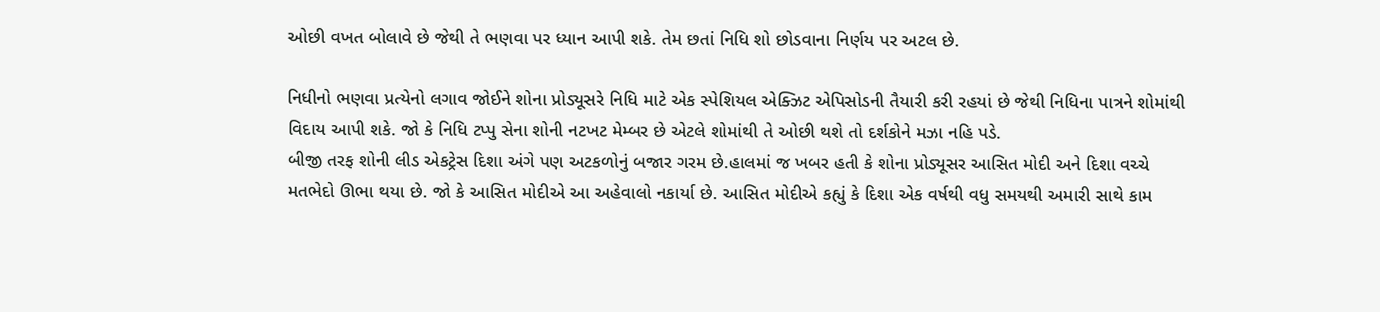ઓછી વખત બોલાવે છે જેથી તે ભણવા પર ધ્યાન આપી શકે. તેમ છતાં નિધિ શો છોડવાના નિર્ણય પર અટલ છે.

નિધીનો ભણવા પ્રત્યેનો લગાવ જોઈને શોના પ્રોડ્યૂસરે નિધિ માટે એક સ્પેશિયલ એક્ઝિટ એપિસોડની તૈયારી કરી રહયાં છે જેથી નિધિના પાત્રને શોમાંથી વિદાય આપી શકે. જો કે નિધિ ટપ્પુ સેના શોની નટખટ મેમ્બર છે એટલે શોમાંથી તે ઓછી થશે તો દર્શકોને મઝા નહિ પડે.
બીજી તરફ શોની લીડ એકટ્રેસ દિશા અંગે પણ અટકળોનું બજાર ગરમ છે.હાલમાં જ ખબર હતી કે શોના પ્રોડ્યૂસર આસિત મોદી અને દિશા વચ્ચે મતભેદો ઊભા થયા છે. જો કે આસિત મોદીએ આ અહેવાલો નકાર્યા છે. આસિત મોદીએ કહ્યું કે દિશા એક વર્ષથી વધુ સમયથી અમારી સાથે કામ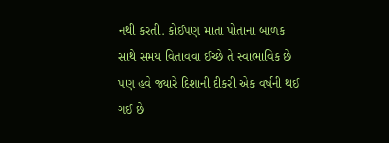નથી કરતી. કોઈપણ માતા પોતાના બાળક સાથે સમય વિતાવવા ઈચ્છે તે સ્વાભાવિક છે પણ હવે જ્યારે દિશાની દીકરી એક વર્ષની થઈ ગઈ છે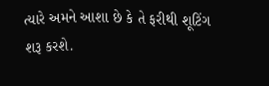ત્યારે અમને આશા છે કે તે ફરીથી શૂટિંગ શરૂ કરશે.